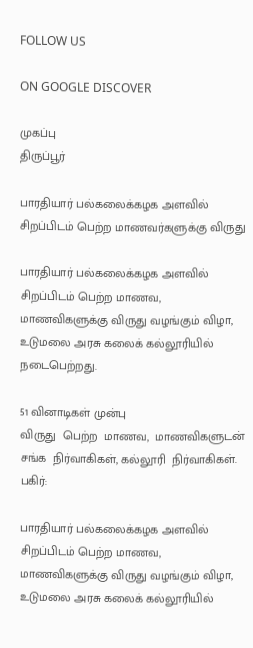FOLLOW US

ON GOOGLE DISCOVER

முகப்பு
திருப்பூர்

பாரதியார் பல்கலைக்கழக அளவில் சிறப்பிடம் பெற்ற மாணவர்களுக்கு விருது

பாரதியார் பல்கலைக்கழக அளவில் சிறப்பிடம் பெற்ற மாணவ, மாணவிகளுக்கு விருது வழங்கும் விழா, உடுமலை அரசு கலைக் கல்லூரியில் நடைபெற்றது.

51 வினாடிகள் முன்பு
விருது  பெற்ற  மாணவ,  மாணவிகளுடன்  சங்க  நிர்வாகிகள், கல்லூரி  நிர்வாகிகள்.
பகிர்:

பாரதியார் பல்கலைக்கழக அளவில் சிறப்பிடம் பெற்ற மாணவ, மாணவிகளுக்கு விருது வழங்கும் விழா, உடுமலை அரசு கலைக் கல்லூரியில்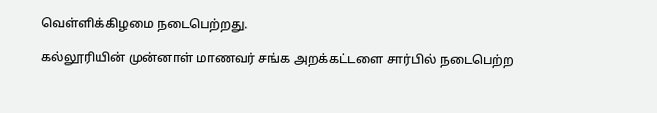வெள்ளிக்கிழமை நடைபெற்றது.

கல்லூரியின் முன்னாள் மாணவர் சங்க அறக்கட்டளை சார்பில் நடைபெற்ற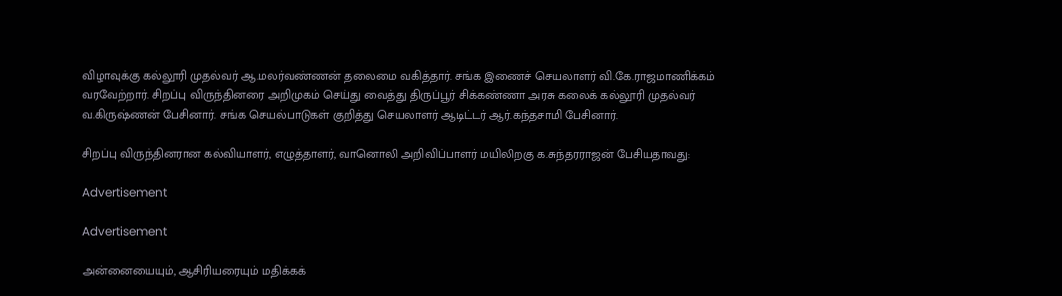விழாவுக்கு கல்லூரி முதல்வர் ஆ.மலர்வண்ணன் தலைமை வகித்தார். சங்க இணைச் செயலாளர் வி.கே.ராஜமாணிக்கம் வரவேற்றார். சிறப்பு விருந்தினரை அறிமுகம் செய்து வைத்து திருப்பூர் சிக்கண்ணா அரசு கலைக் கல்லூரி முதல்வர் வ.கிருஷ்ணன் பேசினார். சங்க செயல்பாடுகள் குறித்து செயலாளர் ஆடிட்டர் ஆர்.கந்தசாமி பேசினார்.

சிறப்பு விருந்தினரான கல்வியாளர், எழுத்தாளர், வானொலி அறிவிப்பாளர் மயிலிறகு க.சுந்தரராஜன் பேசியதாவது:

Advertisement

Advertisement

அன்னையையும், ஆசிரியரையும் மதிக்கக்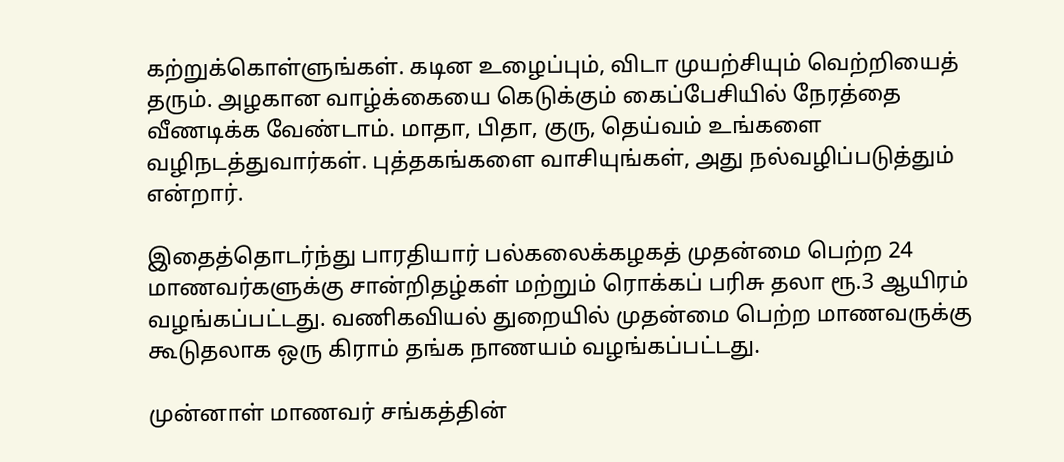கற்றுக்கொள்ளுங்கள். கடின உழைப்பும், விடா முயற்சியும் வெற்றியைத் தரும். அழகான வாழ்க்கையை கெடுக்கும் கைப்பேசியில் நேரத்தை வீணடிக்க வேண்டாம். மாதா, பிதா, குரு, தெய்வம் உங்களை வழிநடத்துவார்கள். புத்தகங்களை வாசியுங்கள், அது நல்வழிப்படுத்தும் என்றார்.

இதைத்தொடர்ந்து பாரதியார் பல்கலைக்கழகத் முதன்மை பெற்ற 24 மாணவர்களுக்கு சான்றிதழ்கள் மற்றும் ரொக்கப் பரிசு தலா ரூ.3 ஆயிரம் வழங்கப்பட்டது. வணிகவியல் துறையில் முதன்மை பெற்ற மாணவருக்கு கூடுதலாக ஒரு கிராம் தங்க நாணயம் வழங்கப்பட்டது.

முன்னாள் மாணவர் சங்கத்தின்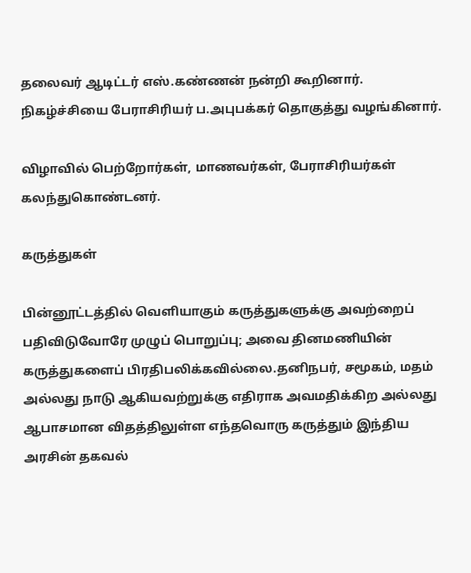தலைவர் ஆடிட்டர் எஸ்.கண்ணன் நன்றி கூறினார். நிகழ்ச்சியை பேராசிரியர் ப.அபுபக்கர் தொகுத்து வழங்கினார்.

விழாவில் பெற்றோர்கள், மாணவர்கள், பேராசிரியர்கள் கலந்துகொண்டனர்.

கருத்துகள்

பின்னூட்டத்தில் வெளியாகும் கருத்துகளுக்கு அவற்றைப் பதிவிடுவோரே முழுப் பொறுப்பு; அவை தினமணியின் கருத்துகளைப் பிரதிபலிக்கவில்லை.தனிநபர், சமூகம், மதம் அல்லது நாடு ஆகியவற்றுக்கு எதிராக அவமதிக்கிற அல்லது ஆபாசமான விதத்திலுள்ள எந்தவொரு கருத்தும் இந்திய அரசின் தகவல்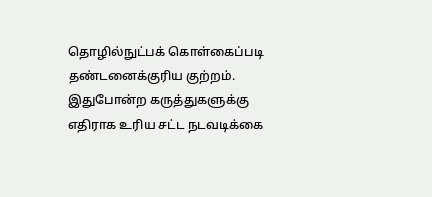தொழில்நுட்பக் கொள்கைப்படி தண்டனைக்குரிய குற்றம். இதுபோன்ற கருத்துகளுக்கு எதிராக உரிய சட்ட நடவடிக்கை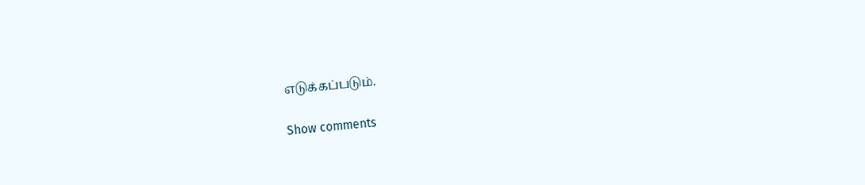எடுக்கப்படும்.

Show comments